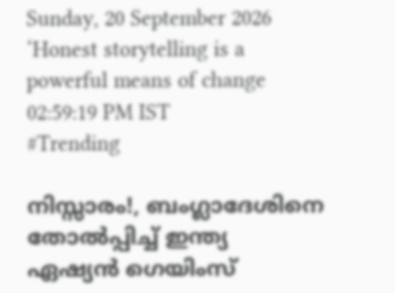Sunday, 20 September 2026
‘Honest storytelling is a powerful means of change
02:59:19 PM IST
#Trending

നിസ്സാരം!, ബംഗ്ലാദേശിനെ തോല്‍പ്പിച്ച് ഇന്ത്യ ഏഷ്യന്‍ ഗെയിംസ്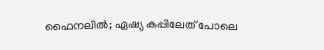ഫൈനലില്‍; ഏഷ്യ കപ്പിലേത് പോലെ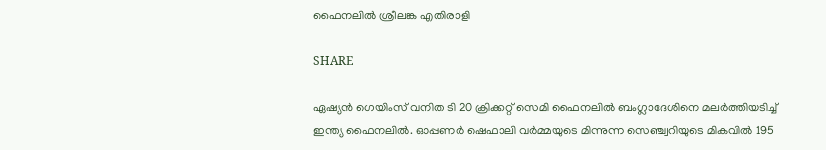ഫൈനലില്‍ ശ്രീലങ്ക എതിരാളി

SHARE

ഏഷ്യന്‍ ഗെയിംസ് വനിത ടി 20 ക്രിക്കറ്റ് സെമി ഫൈനലില്‍ ബംഗ്ലാദേശിനെ മലര്‍ത്തിയടിച്ച് ഇന്ത്യ ഫൈനലില്‍. ഓപ്പണര്‍ ഷെഫാലി വര്‍മ്മയുടെ മിന്നുന്ന സെഞ്ച്വറിയുടെ മികവില്‍ 195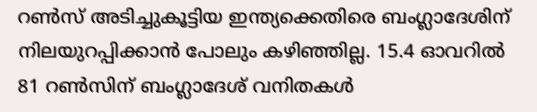റണ്‍സ് അടിച്ചുകൂട്ടിയ ഇന്ത്യക്കെതിരെ ബംഗ്ലാദേശിന് നിലയുറപ്പിക്കാന്‍ പോലും കഴിഞ്ഞില്ല. 15.4 ഓവറില്‍ 81 റണ്‍സിന് ബംഗ്ലാദേശ് വനിതകള്‍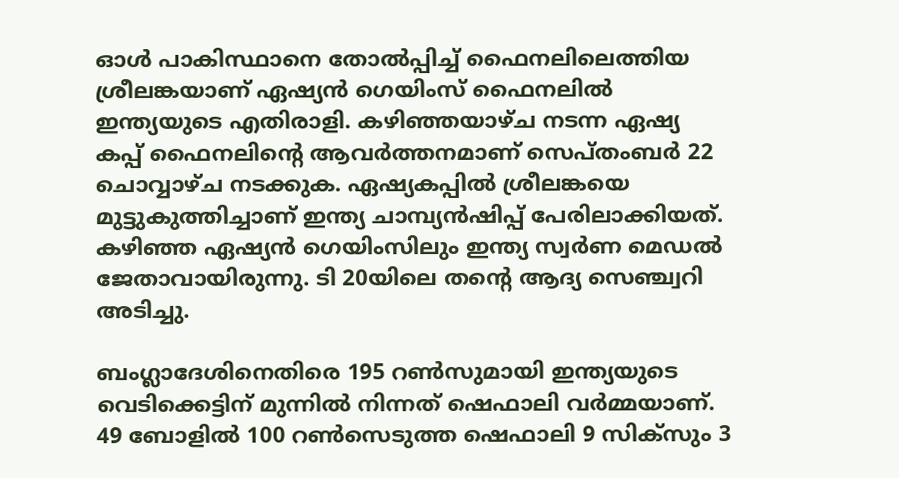ഓള്‍ പാകിസ്ഥാനെ തോല്‍പ്പിച്ച് ഫൈനലിലെത്തിയ ശ്രീലങ്കയാണ് ഏഷ്യന്‍ ഗെയിംസ് ഫൈനലില്‍ ഇന്ത്യയുടെ എതിരാളി. കഴിഞ്ഞയാഴ്ച നടന്ന ഏഷ്യ കപ്പ് ഫൈനലിന്റെ ആവര്‍ത്തനമാണ് സെപ്തംബര്‍ 22 ചൊവ്വാഴ്ച നടക്കുക. ഏഷ്യകപ്പില്‍ ശ്രീലങ്കയെ മുട്ടുകുത്തിച്ചാണ് ഇന്ത്യ ചാമ്പ്യന്‍ഷിപ്പ് പേരിലാക്കിയത്. കഴിഞ്ഞ ഏഷ്യന്‍ ഗെയിംസിലും ഇന്ത്യ സ്വര്‍ണ മെഡല്‍ ജേതാവായിരുന്നു. ടി 20യിലെ തന്റെ ആദ്യ സെഞ്ച്വറി അടിച്ചു.

ബംഗ്ലാദേശിനെതിരെ 195 റണ്‍സുമായി ഇന്ത്യയുടെ വെടിക്കെട്ടിന് മുന്നില്‍ നിന്നത് ഷെഫാലി വര്‍മ്മയാണ്. 49 ബോളില്‍ 100 റണ്‍സെടുത്ത ഷെഫാലി 9 സിക്‌സും 3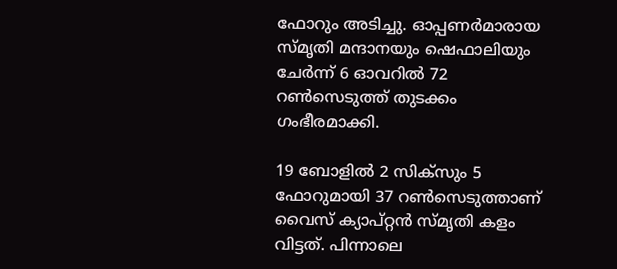ഫോറും അടിച്ചു. ഓപ്പണര്‍മാരായ സ്മൃതി മന്ദാനയും ഷെഫാലിയും ചേര്‍ന്ന് 6 ഓവറില്‍ 72 റണ്‍സെടുത്ത് തുടക്കം ഗംഭീരമാക്കി.

19 ബോളില്‍ 2 സിക്‌സും 5 ഫോറുമായി 37 റണ്‍സെടുത്താണ് വൈസ് ക്യാപ്റ്റന്‍ സ്മൃതി കളം വിട്ടത്. പിന്നാലെ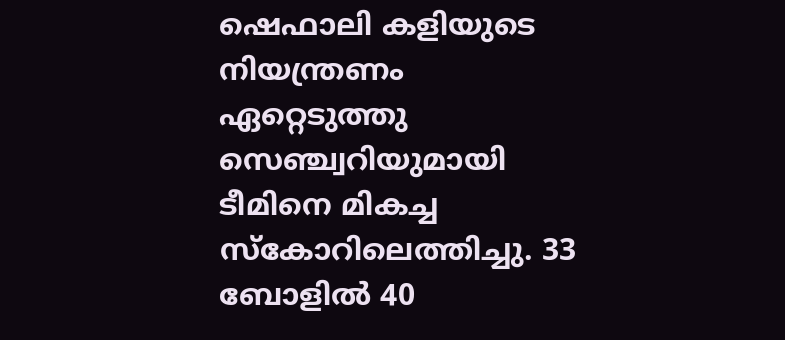ഷെഫാലി കളിയുടെ നിയന്ത്രണം ഏറ്റെടുത്തു സെഞ്ച്വറിയുമായി ടീമിനെ മികച്ച സ്‌കോറിലെത്തിച്ചു. 33 ബോളില്‍ 40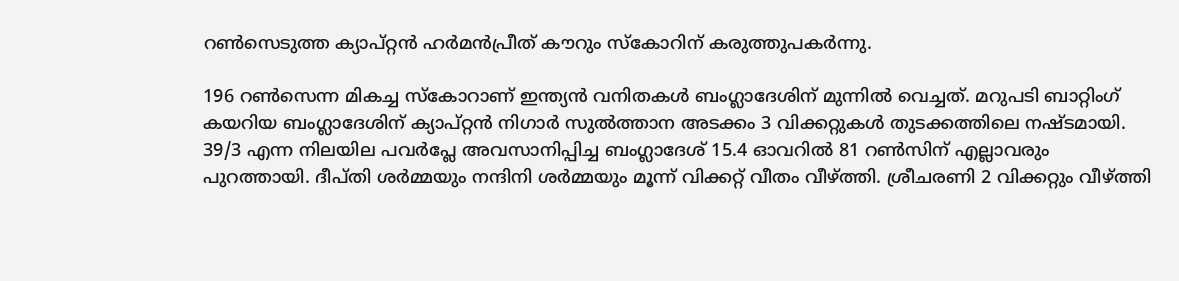റണ്‍സെടുത്ത ക്യാപ്റ്റന്‍ ഹര്‍മന്‍പ്രീത് കൗറും സ്‌കോറിന് കരുത്തുപകര്‍ന്നു.

196 റണ്‍സെന്ന മികച്ച സ്‌കോറാണ് ഇന്ത്യന്‍ വനിതകള്‍ ബംഗ്ലാദേശിന് മുന്നില്‍ വെച്ചത്. മറുപടി ബാറ്റിംഗ് കയറിയ ബംഗ്ലാദേശിന് ക്യാപ്റ്റന്‍ നിഗാര്‍ സുല്‍ത്താന അടക്കം 3 വിക്കറ്റുകള്‍ തുടക്കത്തിലെ നഷ്ടമായി. 39/3 എന്ന നിലയില പവര്‍പ്ലേ അവസാനിപ്പിച്ച ബംഗ്ലാദേശ് 15.4 ഓവറില്‍ 81 റണ്‍സിന് എല്ലാവരും പുറത്തായി. ദീപ്തി ശര്‍മ്മയും നന്ദിനി ശര്‍മ്മയും മൂന്ന് വിക്കറ്റ് വീതം വീഴ്ത്തി. ശ്രീചരണി 2 വിക്കറ്റും വീഴ്ത്തി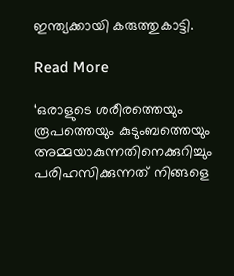ഇന്ത്യക്കായി കരുത്തുകാട്ടി.

Read More

‘ഒരാളുടെ ശരീരത്തെയും രൂപത്തെയും കുടുംബത്തെയും അമ്മയാകുന്നതിനെക്കുറിച്ചും പരിഹസിക്കുന്നത് നിങ്ങളെ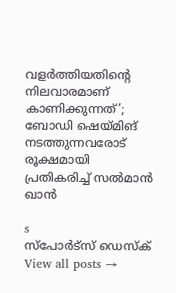വളർത്തിയതിന്റെ നിലവാരമാണ് കാണിക്കുന്നത്’; ബോഡി ഷെയ്മിങ് നടത്തുന്നവരോട് രൂക്ഷമായി പ്രതികരിച്ച് സൽമാൻ ഖാൻ

s
സ്പോര്‍ട്സ് ഡെസ്ക്
View all posts →